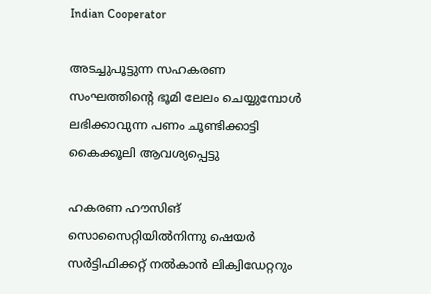Indian Cooperator

അടച്ചുപൂട്ടുന്ന സഹകരണ സംഘത്തിന്റെ ഭൂമി ലേലം ചെയ്യുമ്പോള്‍ ലഭിക്കാവുന്ന പണം ചൂണ്ടിക്കാട്ടി കൈക്കൂലി ആവശ്യപ്പെട്ടു

ഹകരണ ഹൗസിങ് സൊസൈറ്റിയില്‍നിന്നു ഷെയര്‍ സര്‍ട്ടിഫിക്കറ്റ് നല്‍കാന്‍ ലിക്വിഡേറ്ററും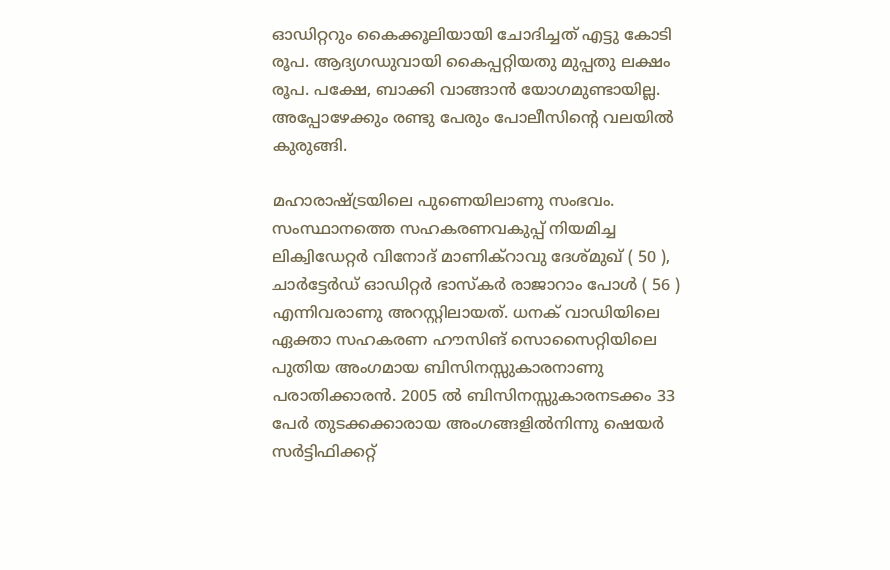ഓഡിറ്ററും കൈക്കൂലിയായി ചോദിച്ചത് എട്ടു കോടി രൂപ. ആദ്യഗഡുവായി കൈപ്പറ്റിയതു മുപ്പതു ലക്ഷം രൂപ. പക്ഷേ, ബാക്കി വാങ്ങാന്‍ യോഗമുണ്ടായില്ല. അപ്പോഴേക്കും രണ്ടു പേരും പോലീസിന്റെ വലയില്‍ കുരുങ്ങി.

മഹാരാഷ്ട്രയിലെ പുണെയിലാണു സംഭവം. സംസ്ഥാനത്തെ സഹകരണവകുപ്പ് നിയമിച്ച ലിക്വിഡേറ്റര്‍ വിനോദ് മാണിക്റാവു ദേശ്മുഖ് ( 50 ), ചാര്‍ട്ടേര്‍ഡ് ഓഡിറ്റര്‍ ഭാസ്‌കര്‍ രാജാറാം പോള്‍ ( 56 ) എന്നിവരാണു അറസ്റ്റിലായത്. ധനക് വാഡിയിലെ ഏക്താ സഹകരണ ഹൗസിങ് സൊസൈറ്റിയിലെ പുതിയ അംഗമായ ബിസിനസ്സുകാരനാണു പരാതിക്കാരന്‍. 2005 ല്‍ ബിസിനസ്സുകാരനടക്കം 33 പേര്‍ തുടക്കക്കാരായ അംഗങ്ങളില്‍നിന്നു ഷെയര്‍ സര്‍ട്ടിഫിക്കറ്റ്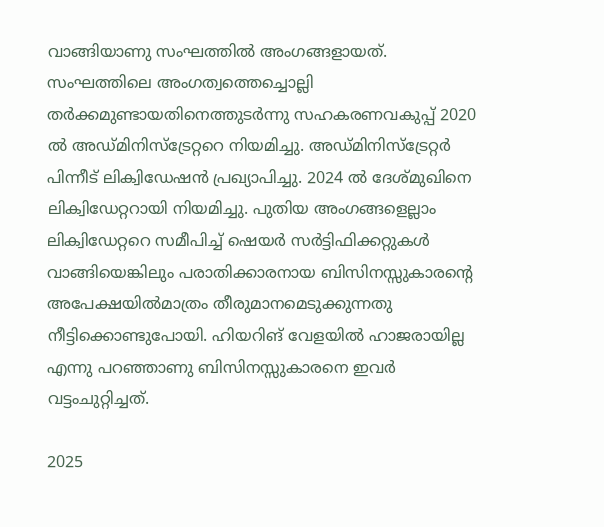വാങ്ങിയാണു സംഘത്തില്‍ അംഗങ്ങളായത്. സംഘത്തിലെ അംഗത്വത്തെച്ചൊല്ലി തര്‍ക്കമുണ്ടായതിനെത്തുടര്‍ന്നു സഹകരണവകുപ്പ് 2020 ല്‍ അഡ്മിനിസ്ട്രേറ്ററെ നിയമിച്ചു. അഡ്മിനിസ്ട്രേറ്റര്‍ പിന്നീട് ലിക്വിഡേഷന്‍ പ്രഖ്യാപിച്ചു. 2024 ല്‍ ദേശ്മുഖിനെ ലിക്വിഡേറ്ററായി നിയമിച്ചു. പുതിയ അംഗങ്ങളെല്ലാം ലിക്വിഡേറ്ററെ സമീപിച്ച് ഷെയര്‍ സര്‍ട്ടിഫിക്കറ്റുകള്‍ വാങ്ങിയെങ്കിലും പരാതിക്കാരനായ ബിസിനസ്സുകാരന്റെ അപേക്ഷയില്‍മാത്രം തീരുമാനമെടുക്കുന്നതു നീട്ടിക്കൊണ്ടുപോയി. ഹിയറിങ് വേളയില്‍ ഹാജരായില്ല എന്നു പറഞ്ഞാണു ബിസിനസ്സുകാരനെ ഇവര്‍ വട്ടംചുറ്റിച്ചത്.

2025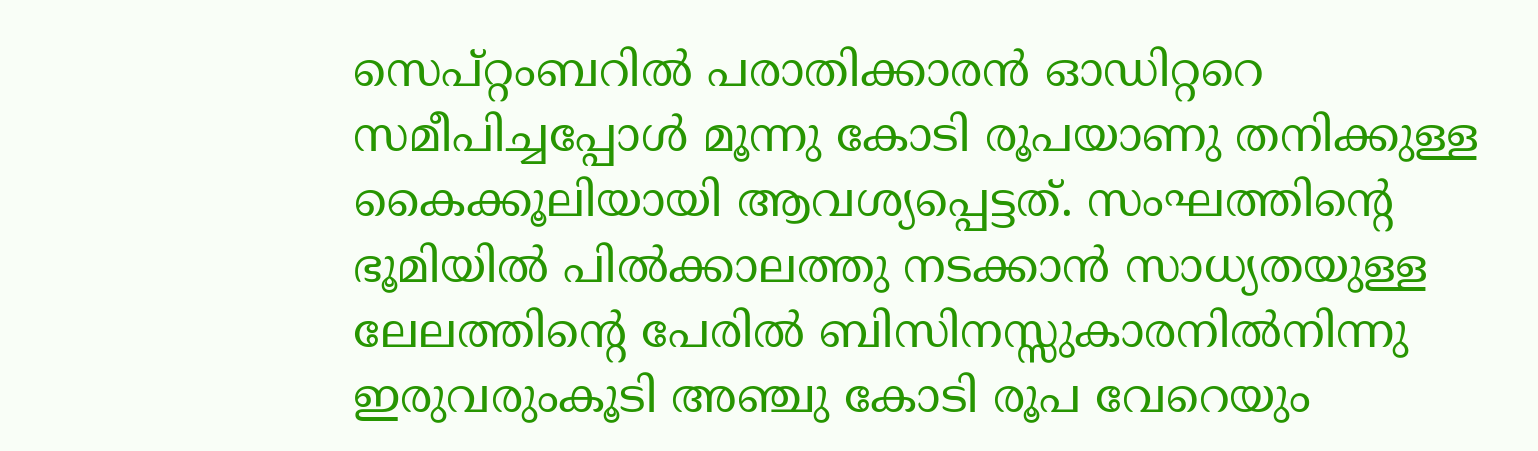സെപ്റ്റംബറില്‍ പരാതിക്കാരന്‍ ഓഡിറ്ററെ സമീപിച്ചപ്പോള്‍ മൂന്നു കോടി രൂപയാണു തനിക്കുള്ള കൈക്കൂലിയായി ആവശ്യപ്പെട്ടത്. സംഘത്തിന്റെ ഭൂമിയില്‍ പില്‍ക്കാലത്തു നടക്കാന്‍ സാധ്യതയുള്ള ലേലത്തിന്റെ പേരില്‍ ബിസിനസ്സുകാരനില്‍നിന്നു ഇരുവരുംകൂടി അഞ്ചു കോടി രൂപ വേറെയും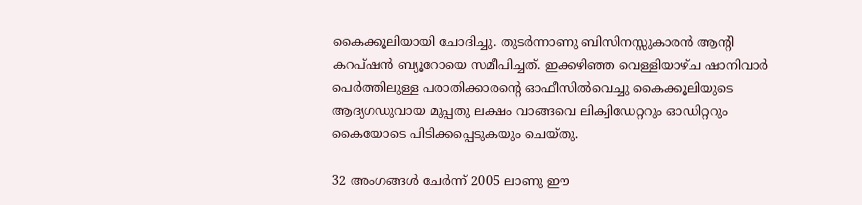കൈക്കൂലിയായി ചോദിച്ചു. തുടര്‍ന്നാണു ബിസിനസ്സുകാരന്‍ ആന്റി കറപ്ഷന്‍ ബ്യൂറോയെ സമീപിച്ചത്. ഇക്കഴിഞ്ഞ വെള്ളിയാഴ്ച ഷാനിവാര്‍ പെര്‍ത്തിലുള്ള പരാതിക്കാരന്റെ ഓഫീസില്‍വെച്ചു കൈക്കൂലിയുടെ ആദ്യഗഡുവായ മുപ്പതു ലക്ഷം വാങ്ങവെ ലിക്വിഡേറ്ററും ഓഡിറ്ററും കൈയോടെ പിടിക്കപ്പെടുകയും ചെയ്തു.

32 അംഗങ്ങള്‍ ചേര്‍ന്ന് 2005 ലാണു ഈ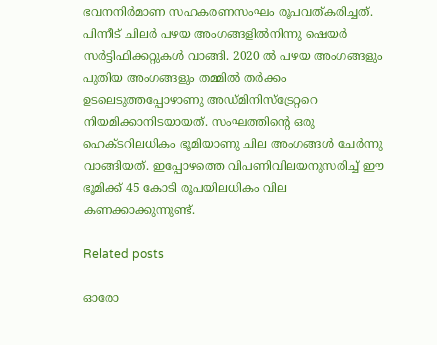ഭവനനിര്‍മാണ സഹകരണസംഘം രൂപവത്കരിച്ചത്. പിന്നീട് ചിലര്‍ പഴയ അംഗങ്ങളില്‍നിന്നു ഷെയര്‍ സര്‍ട്ടിഫിക്കറ്റുകള്‍ വാങ്ങി. 2020 ല്‍ പഴയ അംഗങ്ങളും പുതിയ അംഗങ്ങളും തമ്മില്‍ തര്‍ക്കം ഉടലെടുത്തപ്പോഴാണു അഡ്മിനിസ്ട്രേറ്ററെ നിയമിക്കാനിടയായത്. സംഘത്തിന്റെ ഒരു ഹെക്ടറിലധികം ഭൂമിയാണു ചില അംഗങ്ങള്‍ ചേര്‍ന്നു വാങ്ങിയത്. ഇപ്പോഴത്തെ വിപണിവിലയനുസരിച്ച് ഈ ഭൂമിക്ക് 45 കോടി രൂപയിലധികം വില കണക്കാക്കുന്നുണ്ട്.

Related posts

ഓരോ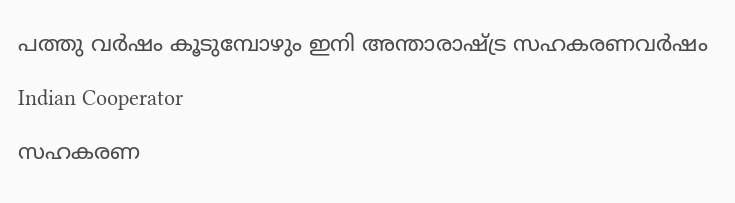പത്തു വര്‍ഷം കൂടുമ്പോഴും ഇനി അന്താരാഷ്ട്ര സഹകരണവര്‍ഷം

Indian Cooperator

സഹകരണ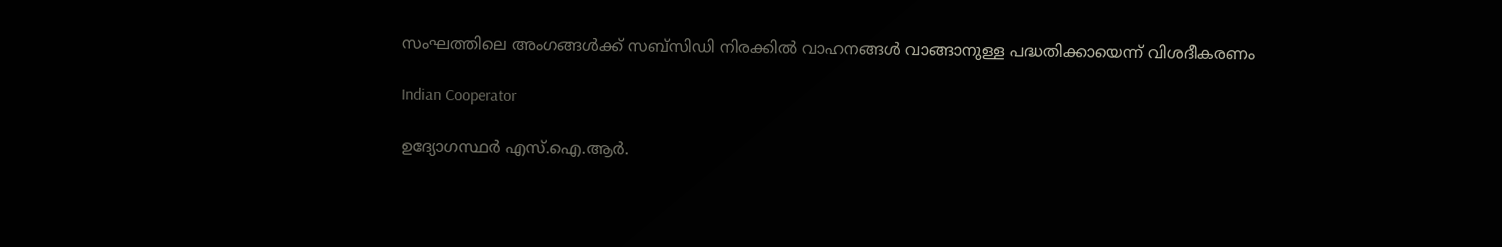സംഘത്തിലെ അംഗങ്ങള്‍ക്ക് സബ്‌സിഡി നിരക്കില്‍ വാഹനങ്ങള്‍ വാങ്ങാനുള്ള പദ്ധതിക്കായെന്ന് വിശദീകരണം

Indian Cooperator

ഉദ്യോഗസ്ഥര്‍ എസ്.ഐ.ആര്‍.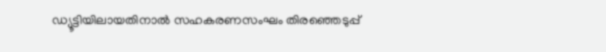ഡ്യൂട്ടിയിലായതിനാല്‍ സഹകരണസംഘം തിരഞ്ഞെടുപ്പ്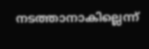നടത്താനാകില്ലെന്ന്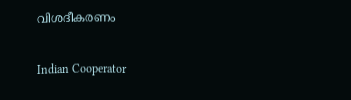വിശദീകരണം

Indian Cooperator